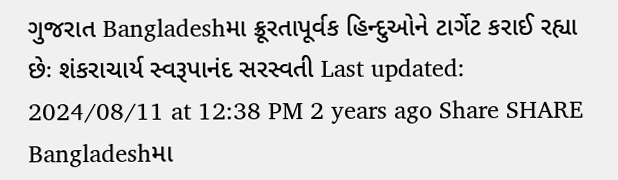ગુજરાત Bangladeshમા ક્રૂરતાપૂર્વક હિન્દુઓને ટાર્ગેટ કરાઈ રહ્યા છેઃ શંકરાચાર્ય સ્વરૂપાનંદ સરસ્વતી Last updated: 2024/08/11 at 12:38 PM 2 years ago Share SHARE Bangladeshમા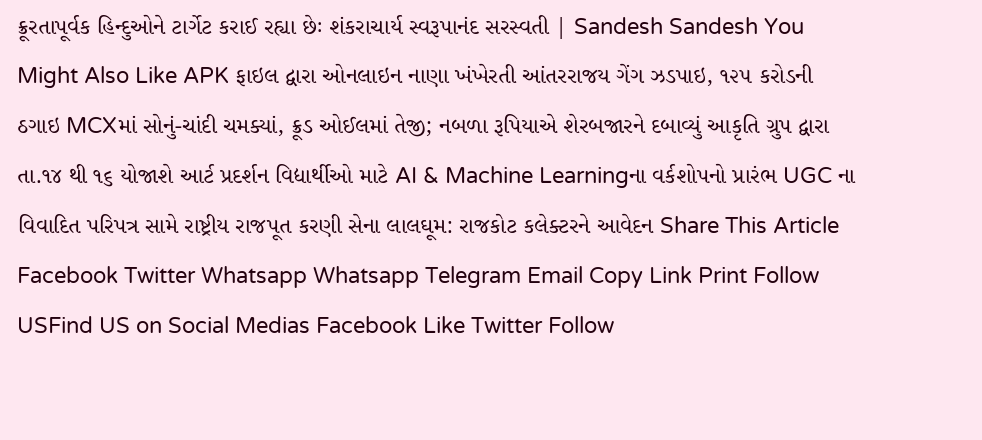ક્રૂરતાપૂર્વક હિન્દુઓને ટાર્ગેટ કરાઈ રહ્યા છેઃ શંકરાચાર્ય સ્વરૂપાનંદ સરસ્વતી | Sandesh Sandesh You Might Also Like APK ફાઇલ દ્વારા ઓનલાઇન નાણા ખંખેરતી આંતરરાજય ગેંગ ઝડપાઇ, ૧૨૫ કરોડની ઠગાઇ MCXમાં સોનું-ચાંદી ચમક્યાં, ક્રૂડ ઓઈલમાં તેજી; નબળા રૂપિયાએ શેરબજારને દબાવ્યું આકૃતિ ગ્રુપ દ્વારા તા.૧૪ થી ૧૬ યોજાશે આર્ટ પ્રદર્શન વિદ્યાર્થીઓ માટે AI & Machine Learningના વર્કશોપનો પ્રારંભ UGC ના વિવાદિત પરિપત્ર સામે રાષ્ટ્રીય રાજપૂત કરણી સેના લાલઘૂમ: રાજકોટ કલેક્ટરને આવેદન Share This Article Facebook Twitter Whatsapp Whatsapp Telegram Email Copy Link Print Follow USFind US on Social Medias Facebook Like Twitter Follow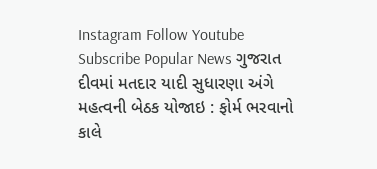Instagram Follow Youtube Subscribe Popular News ગુજરાત દીવમાં મતદાર યાદી સુધારણા અંગે મહત્વની બેઠક યોજાઇ : ફોર્મ ભરવાનો કાલે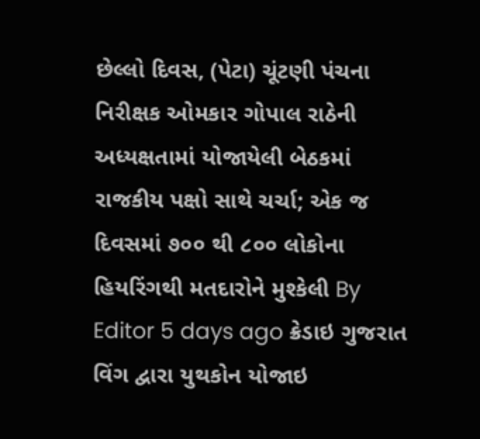છેલ્લો દિવસ, (પેટા) ચૂંટણી પંચના નિરીક્ષક ઓમકાર ગોપાલ રાઠેની અધ્યક્ષતામાં યોજાયેલી બેઠકમાં રાજકીય પક્ષો સાથે ચર્ચા; એક જ દિવસમાં ૭૦૦ થી ૮૦૦ લોકોના હિયરિંગથી મતદારોને મુશ્કેલી By Editor 5 days ago ક્રેડાઇ ગુજરાત વિંગ દ્વારા યુથકોન યોજાઇ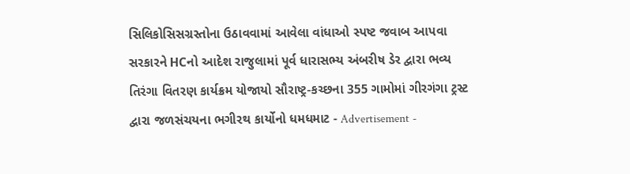સિલિકોસિસગ્રસ્તોના ઉઠાવવામાં આવેલા વાંધાઓ સ્પષ્ટ જવાબ આપવા સરકારને HCનો આદેશ રાજુલામાં પૂર્વ ધારાસભ્ય અંબરીષ ડેર દ્વારા ભવ્ય તિરંગા વિતરણ કાર્યક્રમ યોજાયો સૌરાષ્ટ્ર-કચ્છના 355 ગામોમાં ગીરગંગા ટ્રસ્ટ દ્વારા જળસંચયના ભગીરથ કાર્યોનો ધમધમાટ - Advertisement -